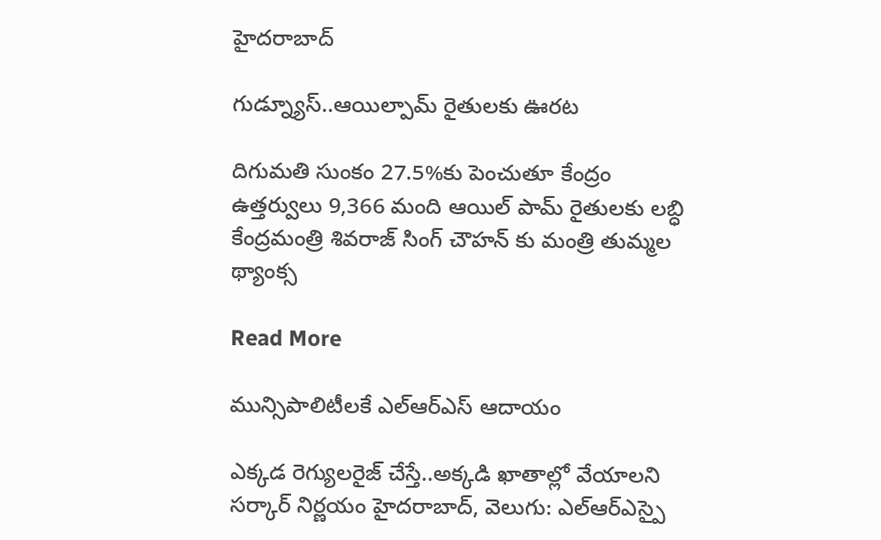హైదరాబాద్

గుడ్న్యూస్..ఆయిల్పామ్ రైతులకు ఊరట

దిగుమతి సుంకం 27.5%కు పెంచుతూ కేంద్రం ఉత్తర్వులు 9,366 మంది ఆయిల్ పామ్ రైతులకు లబ్ధి కేంద్రమంత్రి శివరాజ్ సింగ్ చౌహన్ కు మంత్రి తుమ్మల థ్యాంక్స

Read More

మున్సిపాలిటీలకే ఎల్ఆర్ఎస్ ఆదాయం

ఎక్కడ రెగ్యులరైజ్ చేస్తే..అక్కడి ఖాతాల్లో వేయాలని సర్కార్ నిర్ణయం హైదరాబాద్, వెలుగు: ఎల్ఆర్ఎస్పై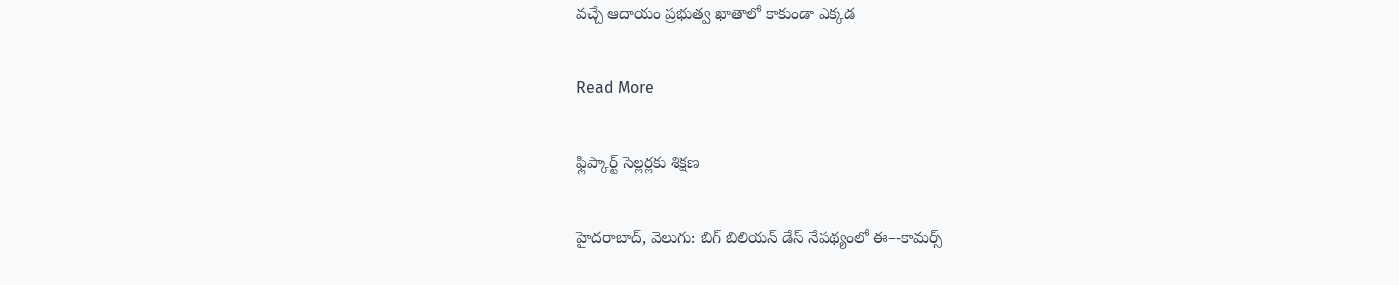వచ్చే ఆదాయం ప్రభుత్వ ఖాతాలో కాకుండా ఎక్కడ

Read More

ఫ్లిప్కార్ట్ సెల్లర్లకు శిక్షణ

హైదరాబాద్, వెలుగు: బిగ్ బిలియన్ డేస్ నేపథ్యంలో ఈ–-కామర్స్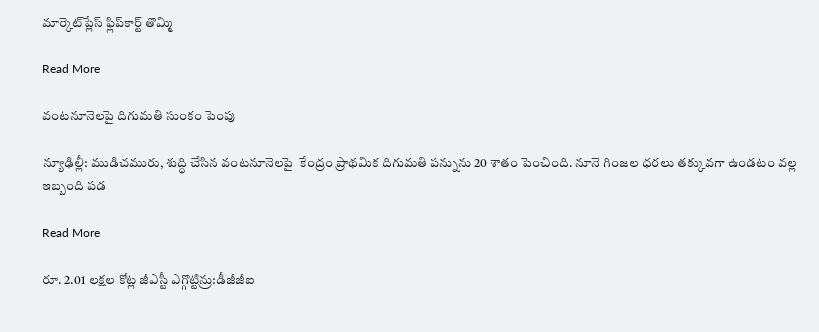మార్కెట్‌‌‌‌ప్లేస్ ఫ్లిప్‌‌‌‌కార్ట్ తొమ్మి

Read More

వంటనూనెలపై దిగుమతి సుంకం పెంపు

న్యూఢిల్లీ: ముడిచమురు, శుద్ధి చేసిన వంటనూనెలపై  కేంద్రం ప్రాథమిక దిగుమతి పన్నును 20 శాతం పెంచింది. నూనె గింజల ధరలు తక్కువగా ఉండటం వల్ల ఇబ్బంది పడ

Read More

రూ. 2.01 లక్షల కోట్ల జీఎస్టీ ఎగ్గొట్టిన్రు:డీజీజీఐ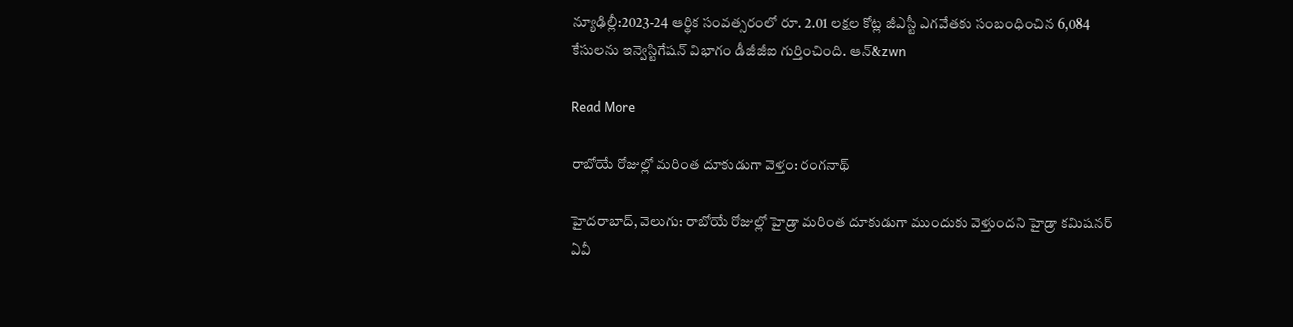న్యూఢిల్లీ:2023-24 ఆర్థిక సంవత్సరంలో రూ. 2.01 లక్షల కోట్ల జీఎస్టీ ఎగవేతకు సంబంధించిన 6,084 కేసులను ఇన్వెస్టిగేషన్ విభాగం డీజీజీఐ గుర్తించింది. ఆన్&zwn

Read More

రాబోయే రోజుల్లో మరింత దూకుడుగా వెళ్తం: రంగనాథ్

హైదరాబాద్, వెలుగు: రాబోయే రోజుల్లో హైడ్రా మరింత దూకుడుగా ముందుకు వెళ్తుందని హైడ్రా కమిషనర్ ఏవీ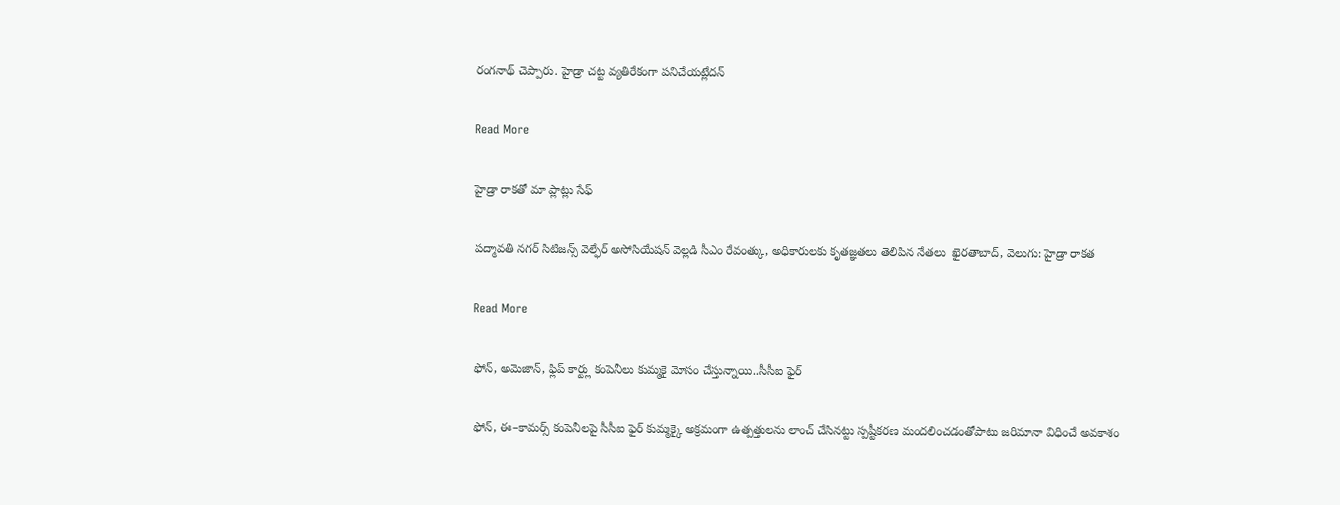రంగనాథ్ చెప్పారు. హైడ్రా చట్ట వ్యతిరేకంగా పనిచేయట్లేదన్

Read More

హైడ్రా రాకతో మా ప్లాట్లు సేఫ్

పద్మావతి నగర్ సిటిజన్స్ వెల్ఫేర్ అసోసియేషన్ వెల్లడి సీఎం రేవంత్కు, అధికారులకు కృతజ్ఞతలు తెలిపిన నేతలు  ఖైరతాబాద్, వెలుగు: హైడ్రా రాకత

Read More

ఫోన్, అమెజాన్, ఫ్లిప్ కార్ట్లు కంపెనీలు కుమ్మకై మోసం చేస్తున్నాయి..సీసీఐ ఫైర్

ఫోన్, ఈ–కామర్స్ కంపెనీలపై సీసీఐ ఫైర్ కుమ్మక్కై అక్రమంగా ఉత్పత్తులను లాంచ్ చేసినట్టు స్పష్టీకరణ మందలించడంతోపాటు జరిమానా విధించే అవకాశం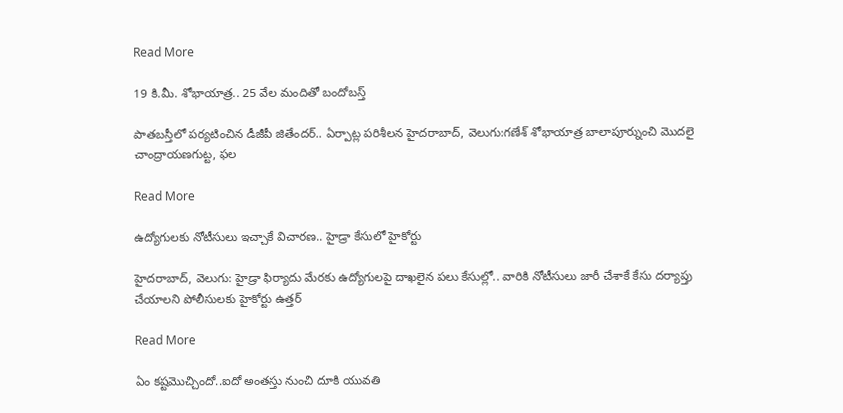Read More

19 కి.మీ. శోభాయాత్ర.. 25 వేల మందితో బందోబస్త్

పాతబస్తీలో పర్యటించిన డీజీపీ జితేందర్‌‌.. ఏర్పాట్ల పరిశీలన హైదరాబాద్, వెలుగు:గణేశ్ శోభాయాత్ర బాలాపూర్నుంచి మొదలై చాంద్రాయణగుట్ట, ఫల

Read More

ఉద్యోగులకు నోటీసులు ఇచ్చాకే విచారణ.. హైడ్రా కేసులో హైకోర్టు

హైదరాబాద్, వెలుగు: హైడ్రా ఫిర్యాదు మేరకు ఉద్యోగులపై దాఖలైన పలు కేసుల్లో.. వారికి నోటీసులు జారీ చేశాకే కేసు దర్యాప్తు చేయాలని పోలీసులకు హైకోర్టు ఉత్తర్

Read More

ఏం కష్టమొచ్చిందో..ఐదో అంతస్తు నుంచి దూకి యువతి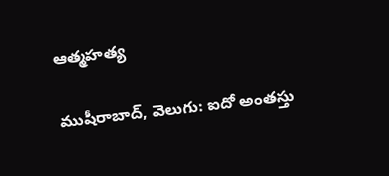ఆత్మహత్య

ముషీరాబాద్, వెలుగు: ఐదో అంతస్తు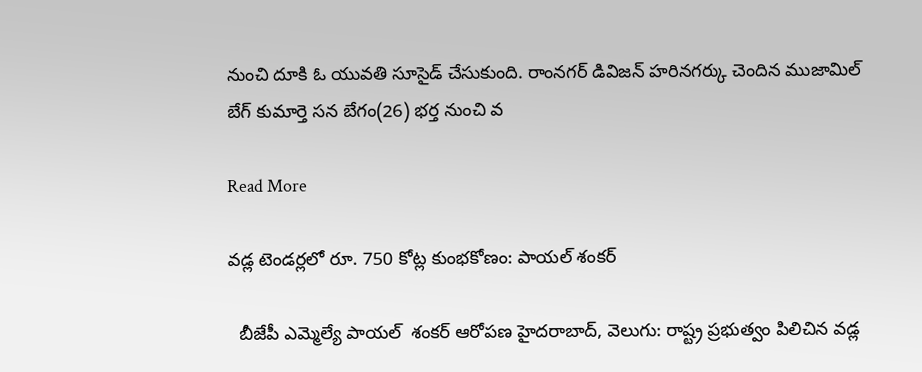నుంచి దూకి ఓ యువతి సూసైడ్ చేసుకుంది. రాంనగర్ డివిజన్ హరినగర్కు చెందిన ముజామిల్ బేగ్ కుమార్తె సన బేగం(26) భర్త నుంచి వ

Read More

వడ్ల టెండర్లలో రూ. 750 కోట్ల కుంభకోణం: పాయల్ శంకర్

  బీజేపీ ఎమ్మెల్యే పాయల్  శంకర్ ఆరోపణ హైదరాబాద్, వెలుగు: రాష్ట్ర ప్రభుత్వం పిలిచిన వడ్ల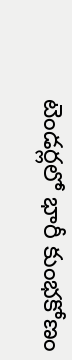టెండర్లలో భారీ కుంభకోణం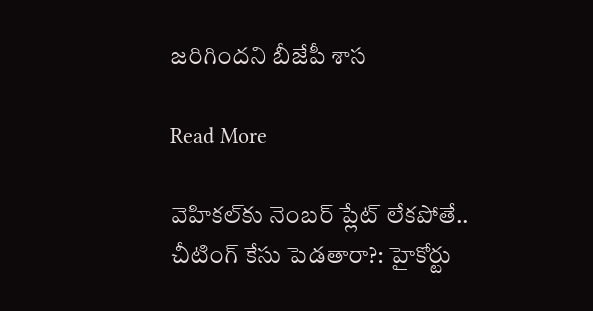జరిగిందని బీజేపీ శాస

Read More

వెహికల్‌‌కు నెంబర్‌‌ ప్లేట్‌‌ లేకపోతే.. చీటింగ్‌‌ కేసు పెడతారా?: హైకోర్టు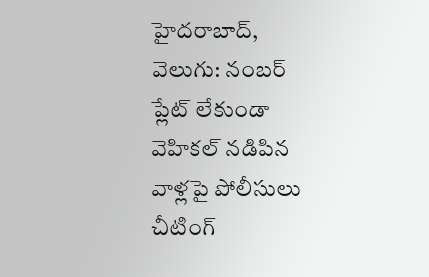హైదరాబాద్, వెలుగు: నంబర్‌‌ ప్లేట్‌‌ లేకుండా వెహికల్‌‌ నడిపిన వాళ్లపై పోలీసులు చీటింగ్‌‌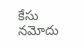కేసు నమోదు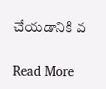చేయడానికి వ

Read More